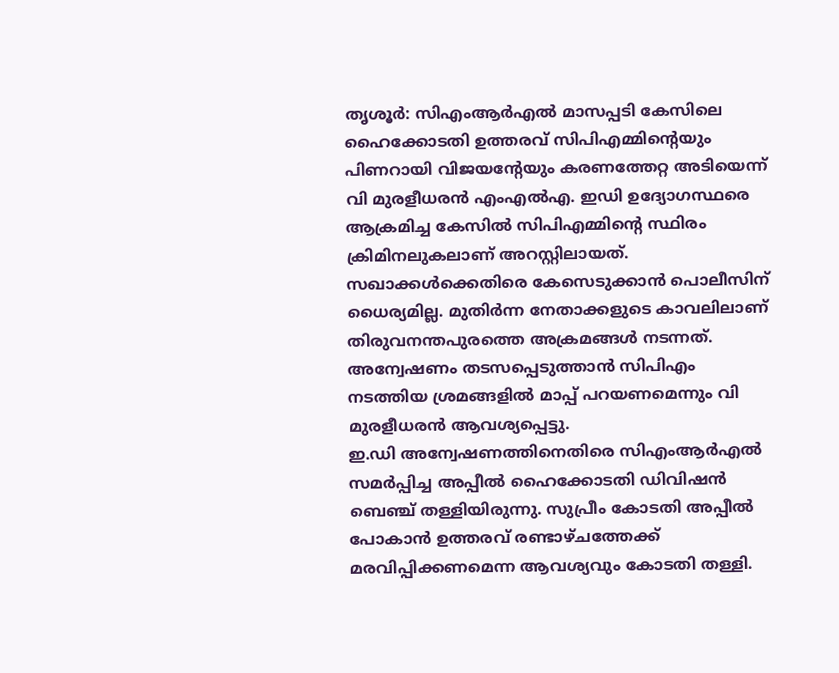തൃശൂർ: സിഎംആർഎൽ മാസപ്പടി കേസിലെ ഹൈക്കോടതി ഉത്തരവ് സിപിഎമ്മിന്റെയും പിണറായി വിജയൻ്റേയും കരണത്തേറ്റ അടിയെന്ന് വി മുരളീധരൻ എംഎൽഎ. ഇഡി ഉദ്യോഗസ്ഥരെ ആക്രമിച്ച കേസിൽ സിപിഎമ്മിന്റെ സ്ഥിരം ക്രിമിനലുകലാണ് അറസ്റ്റിലായത്. സഖാക്കൾക്കെതിരെ കേസെടുക്കാൻ പൊലീസിന് ധൈര്യമില്ല. മുതിർന്ന നേതാക്കളുടെ കാവലിലാണ് തിരുവനന്തപുരത്തെ അക്രമങ്ങൾ നടന്നത്. അന്വേഷണം തടസപ്പെടുത്താൻ സിപിഎം നടത്തിയ ശ്രമങ്ങളിൽ മാപ്പ് പറയണമെന്നും വി മുരളീധരൻ ആവശ്യപ്പെട്ടു.
ഇ.ഡി അന്വേഷണത്തിനെതിരെ സിഎംആർഎൽ സമർപ്പിച്ച അപ്പീൽ ഹൈക്കോടതി ഡിവിഷൻ ബെഞ്ച് തള്ളിയിരുന്നു. സുപ്രീം കോടതി അപ്പീൽ പോകാൻ ഉത്തരവ് രണ്ടാഴ്ചത്തേക്ക് മരവിപ്പിക്കണമെന്ന ആവശ്യവും കോടതി തള്ളി.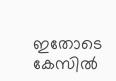ഇതോടെ കേസിൽ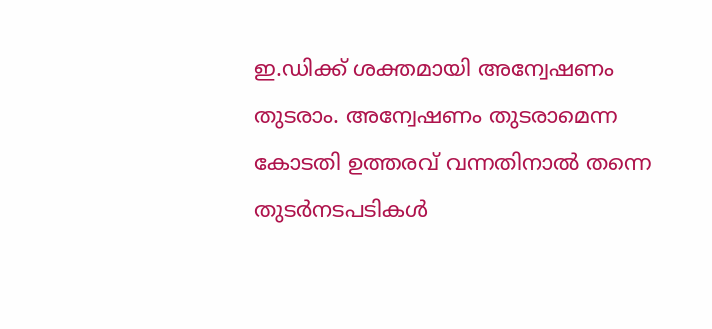ഇ.ഡിക്ക് ശക്തമായി അന്വേഷണം തുടരാം. അന്വേഷണം തുടരാമെന്ന കോടതി ഉത്തരവ് വന്നതിനാൽ തന്നെ തുടർനടപടികൾ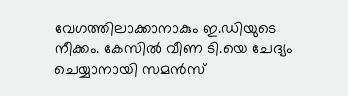വേഗത്തിലാക്കാനാകും ഇ.ഡിയുടെ നീക്കം. കേസിൽ വീണ ടി.യെ ചേദ്യം ചെയ്യാനായി സമൻസ്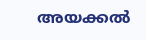അയക്കൽ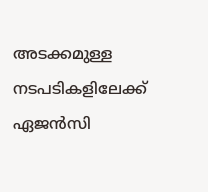അടക്കമുള്ള നടപടികളിലേക്ക് ഏജൻസി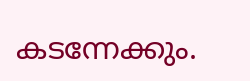കടന്നേക്കും.